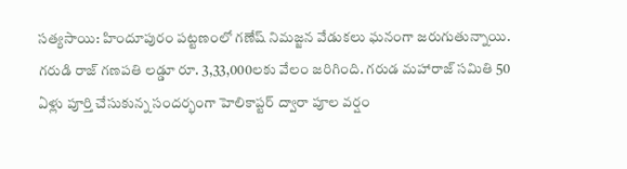సత్యసాయి: హిందూపురం పట్టణంలో గణేష్ నిమజ్జన వేడుకలు ఘనంగా జరుగుతున్నాయి. గరుడి రాజ్ గణపతి లడ్డూ రూ. 3,33,000లకు వేలం జరిగింది. గరుడ మహారాజ్ సమితి 50 ఏళ్లు పూర్తి చేసుకున్న సందర్భంగా హెలికాప్టర్ ద్వారా పూల వర్షం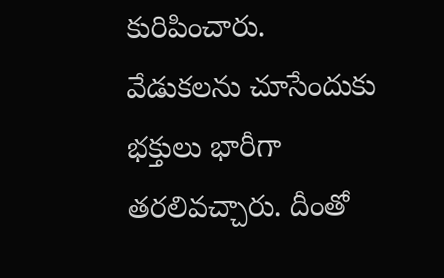కురిపించారు. వేడుకలను చూసేందుకు భక్తులు భారీగా తరలివచ్చారు. దీంతో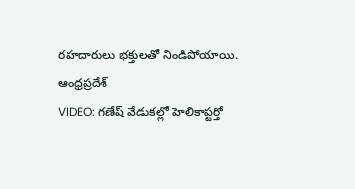రహదారులు భక్తులతో నిండిపోయాయి.
ఆంధ్రప్రదేశ్
VIDEO: గణేష్ వేడుకల్లో హెలికాప్టర్తో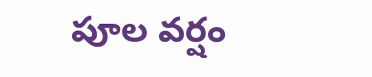పూల వర్షం